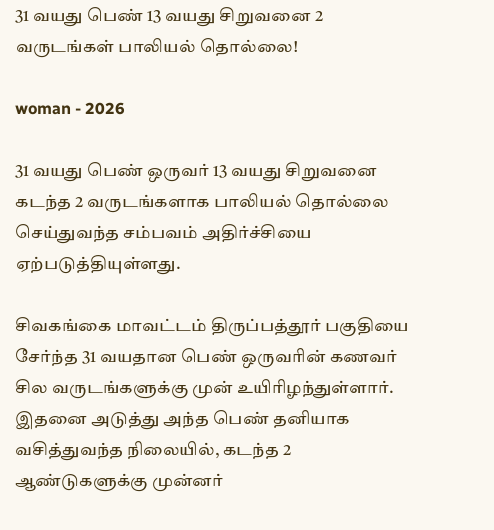31 வயது பெண் 13 வயது சிறுவனை 2 வருடங்கள் பாலியல் தொல்லை!

woman - 2026

31 வயது பெண் ஒருவர் 13 வயது சிறுவனை கடந்த 2 வருடங்களாக பாலியல் தொல்லை செய்துவந்த சம்பவம் அதிர்ச்சியை ஏற்படுத்தியுள்ளது.

சிவகங்கை மாவட்டம் திருப்பத்தூர் பகுதியை சேர்ந்த 31 வயதான பெண் ஒருவரின் கணவர் சில வருடங்களுக்கு முன் உயிரிழந்துள்ளார். இதனை அடுத்து அந்த பெண் தனியாக வசித்துவந்த நிலையில், கடந்த 2 ஆண்டுகளுக்கு முன்னர்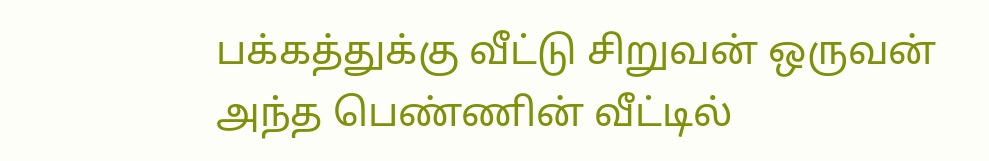பக்கத்துக்கு வீட்டு சிறுவன் ஒருவன் அந்த பெண்ணின் வீட்டில்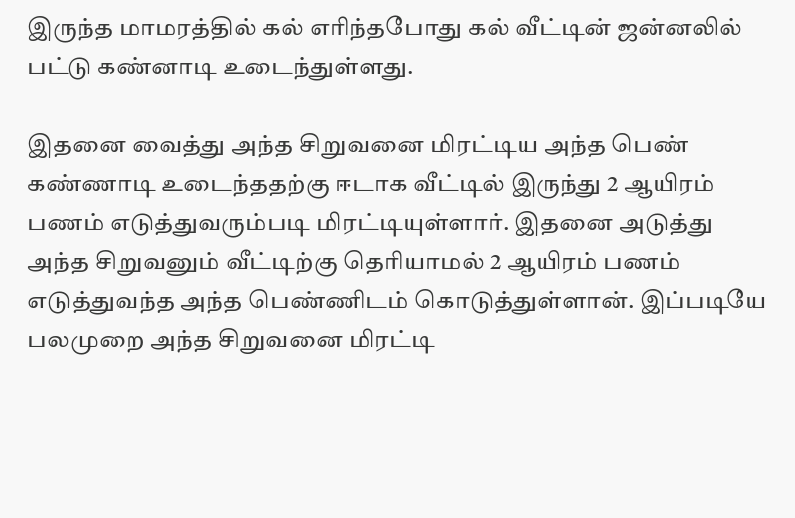இருந்த மாமரத்தில் கல் எரிந்தபோது கல் வீட்டின் ஜன்னலில் பட்டு கண்னாடி உடைந்துள்ளது.

இதனை வைத்து அந்த சிறுவனை மிரட்டிய அந்த பெண் கண்ணாடி உடைந்ததற்கு ஈடாக வீட்டில் இருந்து 2 ஆயிரம் பணம் எடுத்துவரும்படி மிரட்டியுள்ளார். இதனை அடுத்து அந்த சிறுவனும் வீட்டிற்கு தெரியாமல் 2 ஆயிரம் பணம் எடுத்துவந்த அந்த பெண்ணிடம் கொடுத்துள்ளான். இப்படியே பலமுறை அந்த சிறுவனை மிரட்டி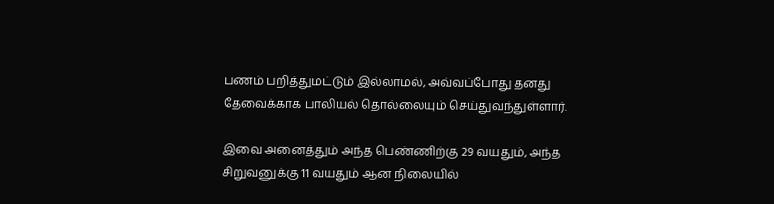பணம் பறித்துமட்டும் இல்லாமல், அவ்வப்போது தனது தேவைக்காக பாலியல் தொல்லையும் செய்துவந்துள்ளார்.

இவை அனைத்தும் அந்த பெண்ணிற்கு 29 வயதும், அந்த சிறுவனுக்கு 11 வயதும் ஆன நிலையில்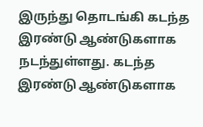இருந்து தொடங்கி கடந்த இரண்டு ஆண்டுகளாக நடந்துள்ளது. கடந்த இரண்டு ஆண்டுகளாக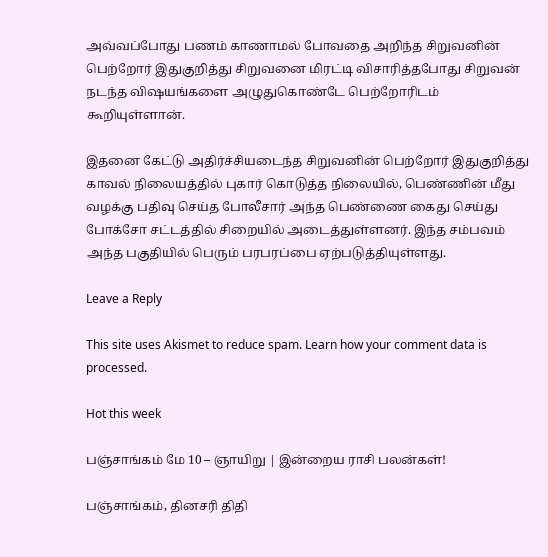அவ்வப்போது பணம் காணாமல் போவதை அறிந்த சிறுவனின் பெற்றோர் இதுகுறித்து சிறுவனை மிரட்டி விசாரித்தபோது சிறுவன் நடந்த விஷயங்களை அழுதுகொண்டே பெற்றோரிடம் கூறியுள்ளான்.

இதனை கேட்டு அதிர்ச்சியடைந்த சிறுவனின் பெற்றோர் இதுகுறித்து காவல் நிலையத்தில் புகார் கொடுத்த நிலையில், பெண்ணின் மீது வழக்கு பதிவு செய்த போலீசார் அந்த பெண்ணை கைது செய்து போக்சோ சட்டத்தில் சிறையில் அடைத்துள்ளனர். இந்த சம்பவம் அந்த பகுதியில் பெரும் பரபரப்பை ஏற்படுத்தியுள்ளது.

Leave a Reply

This site uses Akismet to reduce spam. Learn how your comment data is processed.

Hot this week

பஞ்சாங்கம் மே 10 – ஞாயிறு | இன்றைய ராசி பலன்கள்!

பஞ்சாங்கம், தினசரி திதி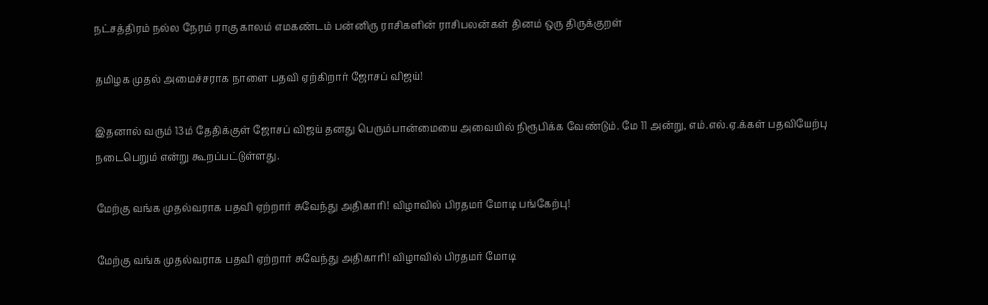நட்சத்திரம் நல்ல நேரம் ராகு காலம் எமகண்டம் பன்னிரு ராசிகளின் ராசிபலன்கள் தினம் ஒரு திருக்குறள்

தமிழக முதல் அமைச்சராக நாளை பதவி ஏற்கிறார் ஜோசப் விஜய்!

இதனால் வரும் 13ம் தேதிக்குள் ஜோசப் விஜய் தனது பெரும்பான்மையை அவையில் நிரூபிக்க வேண்டும். மே 11 அன்று, எம்.எல்.ஏ.க்கள் பதவியேற்பு நடைபெறும் என்று கூறப்பட்டுள்ளது.

மேற்கு வங்க முதல்வராக பதவி ஏற்றார் சுவேந்து அதிகாரி! விழாவில் பிரதமர் மோடி பங்கேற்பு!

மேற்கு வங்க முதல்வராக பதவி ஏற்றார் சுவேந்து அதிகாரி! விழாவில் பிரதமர் மோடி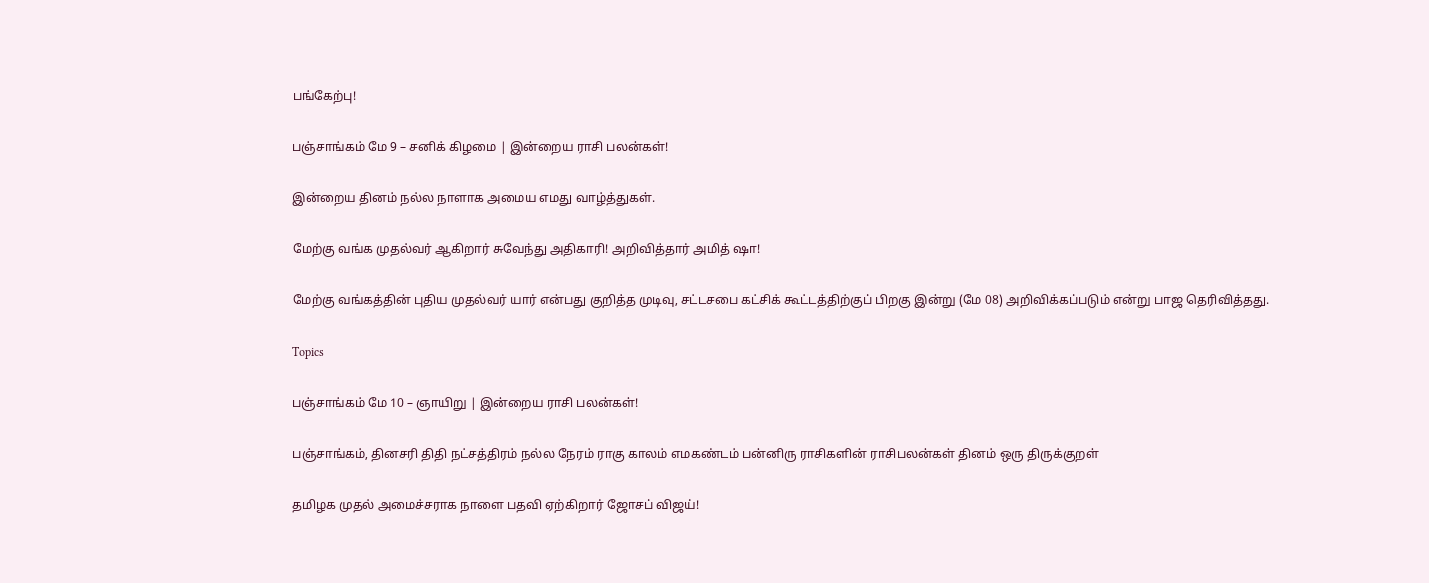பங்கேற்பு!

பஞ்சாங்கம் மே 9 – சனிக் கிழமை | இன்றைய ராசி பலன்கள்!

இன்றைய தினம் நல்ல நாளாக அமைய எமது வாழ்த்துகள்.

மேற்கு வங்க முதல்வர் ஆகிறார் சுவேந்து அதிகாரி! அறிவித்தார் அமித் ஷா!

மேற்கு வங்கத்தின் புதிய முதல்வர் யார் என்பது குறித்த முடிவு, சட்டசபை கட்சிக் கூட்டத்திற்குப் பிறகு இன்று (மே 08) அறிவிக்கப்படும் என்று பாஜ தெரிவித்தது.

Topics

பஞ்சாங்கம் மே 10 – ஞாயிறு | இன்றைய ராசி பலன்கள்!

பஞ்சாங்கம், தினசரி திதி நட்சத்திரம் நல்ல நேரம் ராகு காலம் எமகண்டம் பன்னிரு ராசிகளின் ராசிபலன்கள் தினம் ஒரு திருக்குறள்

தமிழக முதல் அமைச்சராக நாளை பதவி ஏற்கிறார் ஜோசப் விஜய்!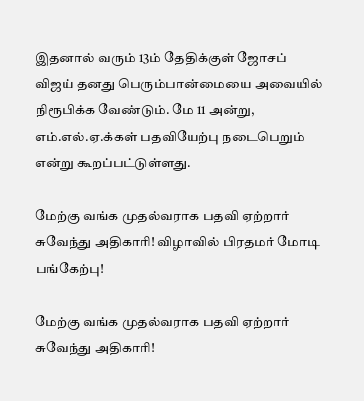இதனால் வரும் 13ம் தேதிக்குள் ஜோசப் விஜய் தனது பெரும்பான்மையை அவையில் நிரூபிக்க வேண்டும். மே 11 அன்று, எம்.எல்.ஏ.க்கள் பதவியேற்பு நடைபெறும் என்று கூறப்பட்டுள்ளது.

மேற்கு வங்க முதல்வராக பதவி ஏற்றார் சுவேந்து அதிகாரி! விழாவில் பிரதமர் மோடி பங்கேற்பு!

மேற்கு வங்க முதல்வராக பதவி ஏற்றார் சுவேந்து அதிகாரி!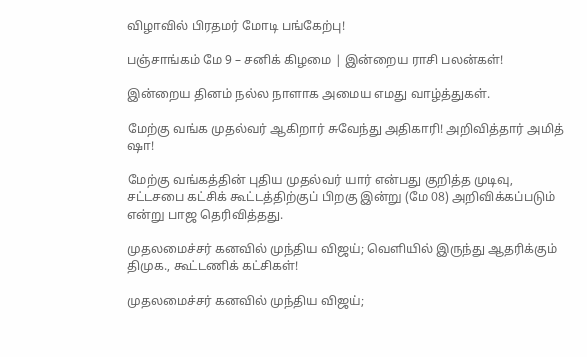விழாவில் பிரதமர் மோடி பங்கேற்பு!

பஞ்சாங்கம் மே 9 – சனிக் கிழமை | இன்றைய ராசி பலன்கள்!

இன்றைய தினம் நல்ல நாளாக அமைய எமது வாழ்த்துகள்.

மேற்கு வங்க முதல்வர் ஆகிறார் சுவேந்து அதிகாரி! அறிவித்தார் அமித் ஷா!

மேற்கு வங்கத்தின் புதிய முதல்வர் யார் என்பது குறித்த முடிவு, சட்டசபை கட்சிக் கூட்டத்திற்குப் பிறகு இன்று (மே 08) அறிவிக்கப்படும் என்று பாஜ தெரிவித்தது.

முதலமைச்சர் கனவில் முந்திய விஜய்; வெளியில் இருந்து ஆதரிக்கும் திமுக., கூட்டணிக் கட்சிகள்!

முதலமைச்சர் கனவில் முந்திய விஜய்;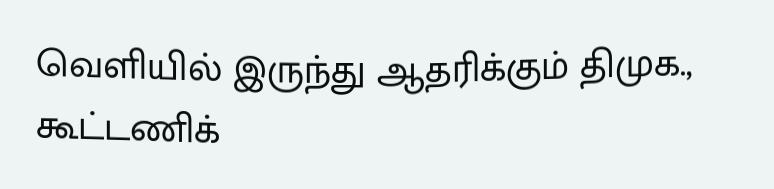வெளியில் இருந்து ஆதரிக்கும் திமுக., கூட்டணிக்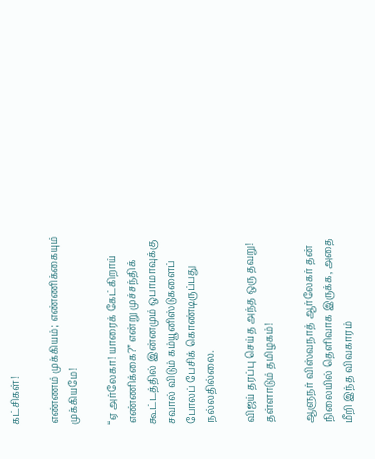கட்சிகள்!

எண்ணம் முக்கியம்; எண்ணிக்கையும் முக்கியமே!

“ஏ அர்லேகா! யாரைக் கேட்கிறாய் எண்ணிக்கை?” என்று முச்சந்திக் கூட்டத்தில் இன்னமும் ஒபாமாவுக்கு சவால் விடும் கம்யூனிஸ்டுகளைப் போலப் பேசிக் கொண்டிருப்பது நல்லதில்லை.

விஜய் தரப்பு செய்த அந்த ஒரு தவறு! தள்ளாடும் தமிழகம்!

ஆளுநர் விஸ்வநாத் ஆர்லேகர் தன் நிலையில் தெளிவாக இருக்க, அதை மீறி இந்த விவகாரம்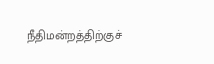நீதிமன்றத்திற்குச்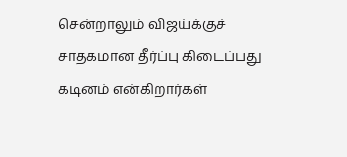சென்றாலும் விஜய்க்குச் சாதகமான தீர்ப்பு கிடைப்பது கடினம் என்கிறார்கள்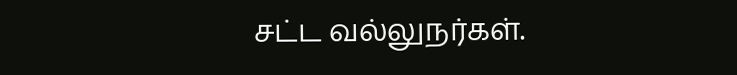சட்ட வல்லுநர்கள்.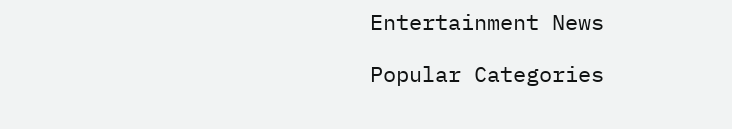Entertainment News

Popular Categories